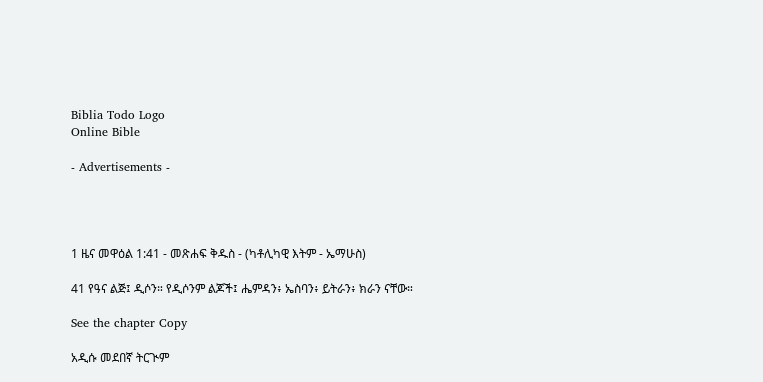Biblia Todo Logo
Online Bible

- Advertisements -




1 ዜና መዋዕል 1:41 - መጽሐፍ ቅዱስ - (ካቶሊካዊ እትም - ኤማሁስ)

41 የዓና ልጅ፤ ዲሶን። የዲሶንም ልጆች፤ ሔምዳን፥ ኤስባን፥ ይትራን፥ ክራን ናቸው።

See the chapter Copy

አዲሱ መደበኛ ትርጒም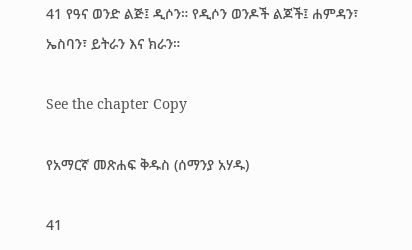41 የዓና ወንድ ልጅ፤ ዲሶን። የዲሶን ወንዶች ልጆች፤ ሐምዳን፣ ኤስባን፣ ይትራን እና ክራን።

See the chapter Copy

የአማርኛ መጽሐፍ ቅዱስ (ሰማንያ አሃዱ)

41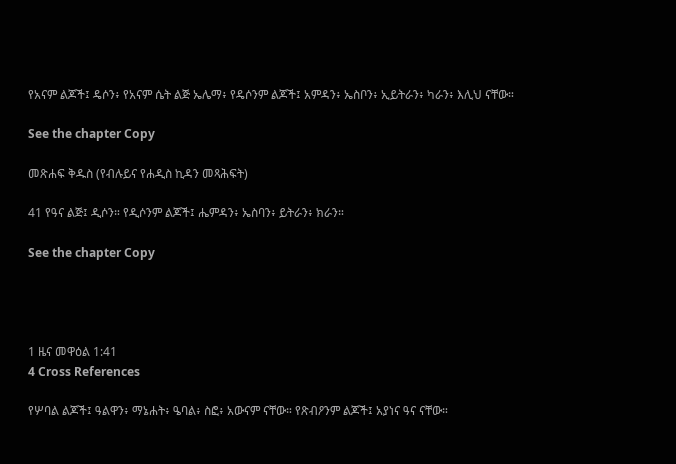የአናም ልጆች፤ ዴሶን፥ የአናም ሴት ልጅ ኤሌማ፥ የዴሶንም ልጆች፤ አምዳን፥ ኤስቦን፥ ኢይትራን፥ ካራን፥ እሊህ ናቸው።

See the chapter Copy

መጽሐፍ ቅዱስ (የብሉይና የሐዲስ ኪዳን መጻሕፍት)

41 የዓና ልጅ፤ ዲሶን። የዲሶንም ልጆች፤ ሔምዳን፥ ኤስባን፥ ይትራን፥ ክራን።

See the chapter Copy




1 ዜና መዋዕል 1:41
4 Cross References

የሦባል ልጆች፤ ዓልዋን፥ ማኔሐት፥ ዔባል፥ ስፎ፥ አውናም ናቸው። የጽብዖንም ልጆች፤ አያነና ዓና ናቸው።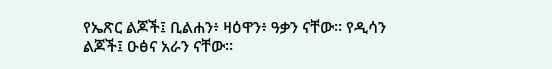የኤጽር ልጆች፤ ቢልሐን፥ ዛዕዋን፥ ዓቃን ናቸው። የዲሳን ልጆች፤ ዑፅና አራን ናቸው።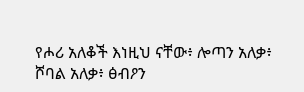የሖሪ አለቆች እነዚህ ናቸው፥ ሎጣን አለቃ፥ ሾባል አለቃ፥ ፅብዖን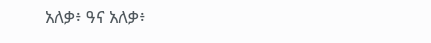አለቃ፥ ዓና አለቃ፥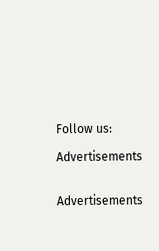Follow us:

Advertisements


Advertisements